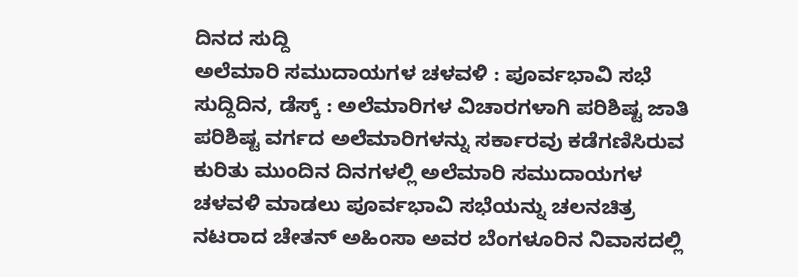ದಿನದ ಸುದ್ದಿ
ಅಲೆಮಾರಿ ಸಮುದಾಯಗಳ ಚಳವಳಿ : ಪೂರ್ವಭಾವಿ ಸಭೆ
ಸುದ್ದಿದಿನ, ಡೆಸ್ಕ್ : ಅಲೆಮಾರಿಗಳ ವಿಚಾರಗಳಾಗಿ ಪರಿಶಿಷ್ಟ ಜಾತಿ ಪರಿಶಿಷ್ಟ ವರ್ಗದ ಅಲೆಮಾರಿಗಳನ್ನು ಸರ್ಕಾರವು ಕಡೆಗಣಿಸಿರುವ ಕುರಿತು ಮುಂದಿನ ದಿನಗಳಲ್ಲಿ ಅಲೆಮಾರಿ ಸಮುದಾಯಗಳ ಚಳವಳಿ ಮಾಡಲು ಪೂರ್ವಭಾವಿ ಸಭೆಯನ್ನು ಚಲನಚಿತ್ರ ನಟರಾದ ಚೇತನ್ ಅಹಿಂಸಾ ಅವರ ಬೆಂಗಳೂರಿನ ನಿವಾಸದಲ್ಲಿ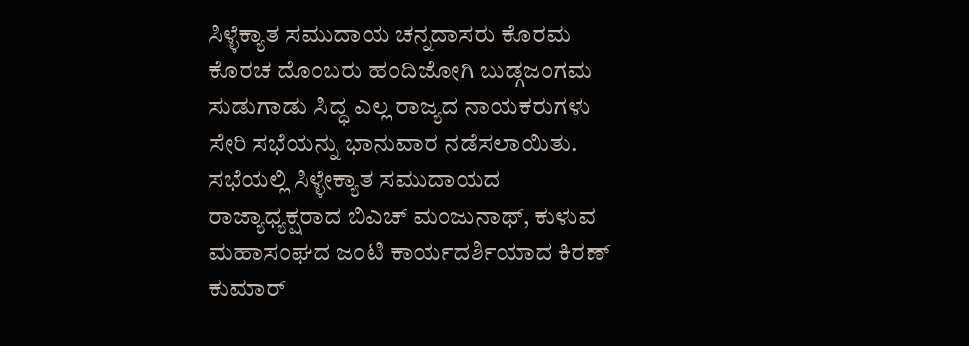ಸಿಳ್ಳೆಕ್ಯಾತ ಸಮುದಾಯ ಚನ್ನದಾಸರು ಕೊರಮ ಕೊರಚ ದೊಂಬರು ಹಂದಿಜೋಗಿ ಬುಡ್ಗಜಂಗಮ ಸುಡುಗಾಡು ಸಿದ್ಧ ಎಲ್ಲ ರಾಜ್ಯದ ನಾಯಕರುಗಳು ಸೇರಿ ಸಭೆಯನ್ನು ಭಾನುವಾರ ನಡೆಸಲಾಯಿತು.
ಸಭೆಯಲ್ಲಿ ಸಿಳ್ಳೇಕ್ಯಾತ ಸಮುದಾಯದ ರಾಜ್ಯಾಧ್ಯಕ್ಷರಾದ ಬಿಎಚ್ ಮಂಜುನಾಥ್, ಕುಳುವ ಮಹಾಸಂಘದ ಜಂಟಿ ಕಾರ್ಯದರ್ಶಿಯಾದ ಕಿರಣ್ ಕುಮಾರ್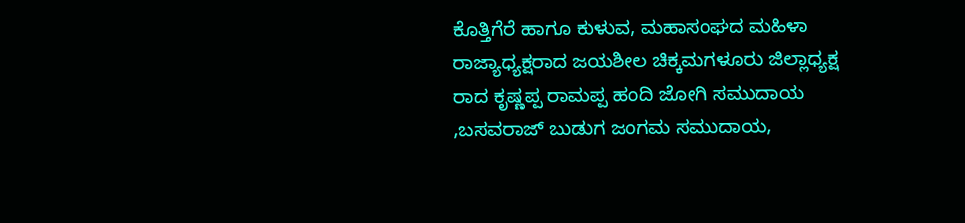ಕೊತ್ತಿಗೆರೆ ಹಾಗೂ ಕುಳುವ, ಮಹಾಸಂಘದ ಮಹಿಳಾ ರಾಜ್ಯಾಧ್ಯಕ್ಷರಾದ ಜಯಶೀಲ ಚಿಕ್ಕಮಗಳೂರು ಜಿಲ್ಲಾಧ್ಯಕ್ಷ ರಾದ ಕೃಷ್ಣಪ್ಪ ರಾಮಪ್ಪ ಹಂದಿ ಜೋಗಿ ಸಮುದಾಯ ,ಬಸವರಾಜ್ ಬುಡುಗ ಜಂಗಮ ಸಮುದಾಯ,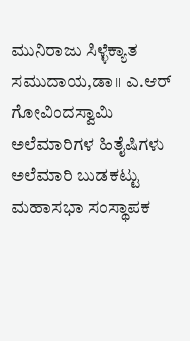ಮುನಿರಾಜು ಸಿಳ್ಳೆಕ್ಯಾತ ಸಮುದಾಯ,ಡಾ॥ ಎ.ಆರ್ ಗೋವಿಂದಸ್ವಾಮಿ ಅಲೆಮಾರಿಗಳ ಹಿತೈಷಿಗಳು ಅಲೆಮಾರಿ ಬುಡಕಟ್ಟು ಮಹಾಸಭಾ ಸಂಸ್ಥಾಪಕ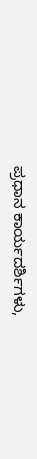ಪ್ರಧಾನ ಕಾರ್ಯದರ್ಶಿಗಳು,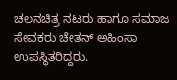ಚಲನಚಿತ್ರ ನಟರು ಹಾಗೂ ಸಮಾಜ ಸೇವಕರು ಚೇತನ್ ಅಹಿಂಸಾ ಉಪಸ್ಥಿತರಿದ್ದರು.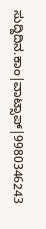ಸುದ್ದಿದಿನ.ಕಾಂ|ವಾಟ್ಸಾಪ್|9980346243